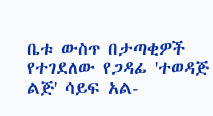ቤቱ ውስጥ በታጣቂዎች የተገደለው የጋዳፊ 'ተወዳጅ ልጅ' ሳይፍ አል-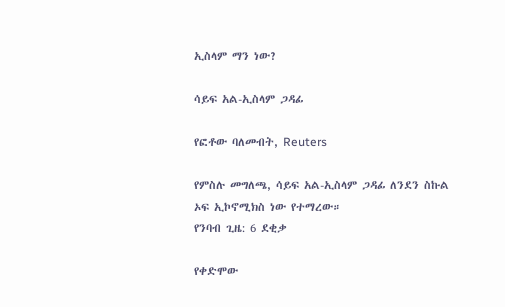ኢስላም ማን ነው?

ሳይፍ አል-ኢስላም ጋዳፊ

የፎቶው ባለመብት, Reuters

የምስሉ መግለጫ, ሳይፍ አል-ኢስላም ጋዳፊ ለንደን ስኩል ኦፍ ኢኮኖሚክስ ነው የተማረው።
የንባብ ጊዜ: 6 ደቂቃ

የቀድሞው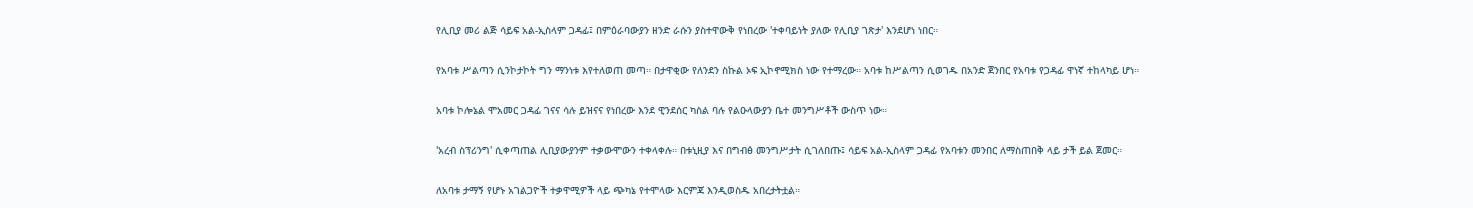የሊቢያ መሪ ልጅ ሳይፍ አል-ኢስላም ጋዳፊ፤ በምዕራባውያን ዘንድ ራሱን ያስተዋውቅ የነበረው 'ተቀባይነት ያለው የሊቢያ ገጽታ' እንደሆነ ነበር።

የአባቱ ሥልጣን ሲንኮታኮት ግን ማንነቱ እየተለወጠ መጣ። በታዋቂው የለንደን ስኩል ኦፍ ኢኮኖሚክስ ነው የተማረው። አባቱ ከሥልጣን ሲወገዱ በአንድ ጀንበር የአባቱ የጋዳፊ ዋነኛ ተከላካይ ሆነ።

አባቱ ኮሎኔል ሞአመር ጋዳፊ ገናና ሳሉ ይዝናና የነበረው እንደ ዊንደሰር ካስል ባሉ የልዑላውያን ቤተ መንግሥቶች ውስጥ ነው።

'አረብ ስፕሪንግ' ሲቀጣጠል ሊቢያውያንም ተቃውሞውን ተቀላቀሉ። በቱኒዚያ እና በግብፅ መንግሥታት ሲገለበጡ፤ ሳይፍ አል-ኢስላም ጋዳፊ የአባቱን መንበር ለማስጠበቅ ላይ ታች ይል ጀመር።

ለአባቱ ታማኝ የሆኑ አገልጋዮች ተቃዋሚዎች ላይ ጭካኔ የተሞላው እርምጃ እንዲወስዱ አበረታትቷል።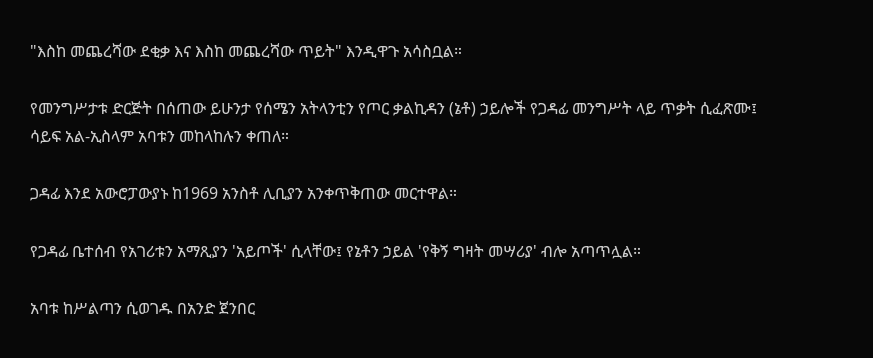"እስከ መጨረሻው ደቂቃ እና እስከ መጨረሻው ጥይት" እንዲዋጉ አሳስቧል።

የመንግሥታቱ ድርጅት በሰጠው ይሁንታ የሰሜን አትላንቲን የጦር ቃልኪዳን (ኔቶ) ኃይሎች የጋዳፊ መንግሥት ላይ ጥቃት ሲፈጽሙ፤ ሳይፍ አል-ኢስላም አባቱን መከላከሉን ቀጠለ።

ጋዳፊ እንደ አውሮፓውያኑ ከ1969 አንስቶ ሊቢያን አንቀጥቅጠው መርተዋል።

የጋዳፊ ቤተሰብ የአገሪቱን አማጺያን 'አይጦች' ሲላቸው፤ የኔቶን ኃይል 'የቅኝ ግዛት መሣሪያ' ብሎ አጣጥሏል።

አባቱ ከሥልጣን ሲወገዱ በአንድ ጀንበር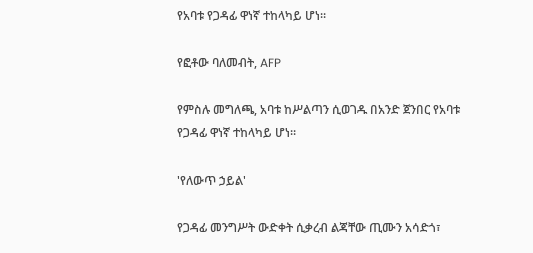የአባቱ የጋዳፊ ዋነኛ ተከላካይ ሆነ።

የፎቶው ባለመብት, AFP

የምስሉ መግለጫ, አባቱ ከሥልጣን ሲወገዱ በአንድ ጀንበር የአባቱ የጋዳፊ ዋነኛ ተከላካይ ሆነ።

'የለውጥ ኃይል'

የጋዳፊ መንግሥት ውድቀት ሲቃረብ ልጃቸው ጢሙን አሳድጎ፣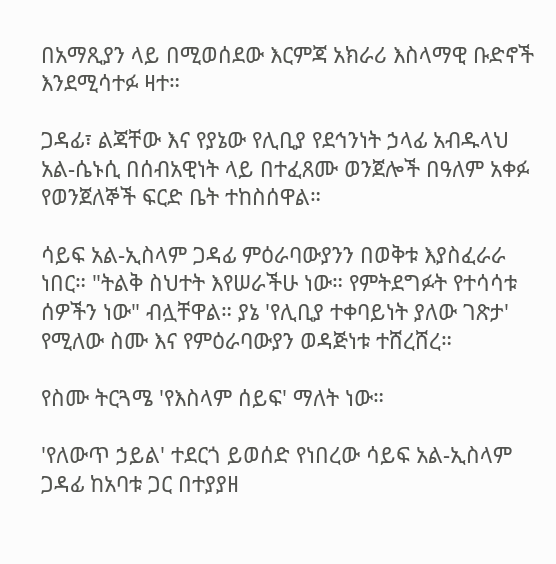በአማጺያን ላይ በሚወሰደው እርምጃ አክራሪ እስላማዊ ቡድኖች እንደሚሳተፉ ዛተ።

ጋዳፊ፣ ልጃቸው እና የያኔው የሊቢያ የደኅንነት ኃላፊ አብዱላህ አል-ሴኑሲ በሰብአዊነት ላይ በተፈጸሙ ወንጀሎች በዓለም አቀፉ የወንጀለኞች ፍርድ ቤት ተከስሰዋል።

ሳይፍ አል-ኢስላም ጋዳፊ ምዕራባውያንን በወቅቱ እያስፈራራ ነበር። "ትልቅ ስህተት እየሠራችሁ ነው። የምትደግፉት የተሳሳቱ ሰዎችን ነው" ብሏቸዋል። ያኔ 'የሊቢያ ተቀባይነት ያለው ገጽታ' የሚለው ስሙ እና የምዕራባውያን ወዳጅነቱ ተሸረሸረ።

የስሙ ትርጓሜ 'የእስላም ሰይፍ' ማለት ነው።

'የለውጥ ኃይል' ተደርጎ ይወሰድ የነበረው ሳይፍ አል-ኢስላም ጋዳፊ ከአባቱ ጋር በተያያዘ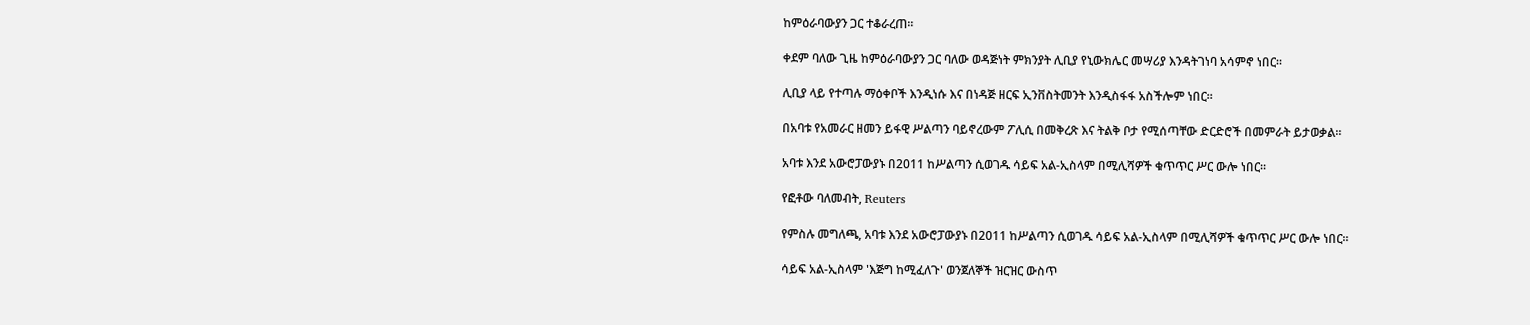ከምዕራባውያን ጋር ተቆራረጠ።

ቀደም ባለው ጊዜ ከምዕራባውያን ጋር ባለው ወዳጅነት ምክንያት ሊቢያ የኒውክሌር መሣሪያ እንዳትገነባ አሳምኖ ነበር።

ሊቢያ ላይ የተጣሉ ማዕቀቦች እንዲነሱ እና በነዳጅ ዘርፍ ኢንቨስትመንት እንዲስፋፋ አስችሎም ነበር።

በአባቱ የአመራር ዘመን ይፋዊ ሥልጣን ባይኖረውም ፖሊሲ በመቅረጽ እና ትልቅ ቦታ የሚሰጣቸው ድርድሮች በመምራት ይታወቃል።

አባቱ እንደ አውሮፓውያኑ በ2011 ከሥልጣን ሲወገዱ ሳይፍ አል-ኢስላም በሚሊሻዎች ቁጥጥር ሥር ውሎ ነበር።

የፎቶው ባለመብት, Reuters

የምስሉ መግለጫ, አባቱ እንደ አውሮፓውያኑ በ2011 ከሥልጣን ሲወገዱ ሳይፍ አል-ኢስላም በሚሊሻዎች ቁጥጥር ሥር ውሎ ነበር።

ሳይፍ አል-ኢስላም 'እጅግ ከሚፈለጉ' ወንጀለኞች ዝርዝር ውስጥ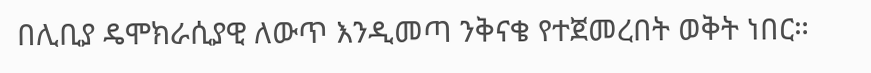በሊቢያ ዴሞክራሲያዊ ለውጥ እንዲመጣ ንቅናቄ የተጀመረበት ወቅት ነበር።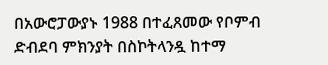በአውሮፓውያኑ 1988 በተፈጸመው የቦምብ ድብደባ ምክንያት በስኮትላንዷ ከተማ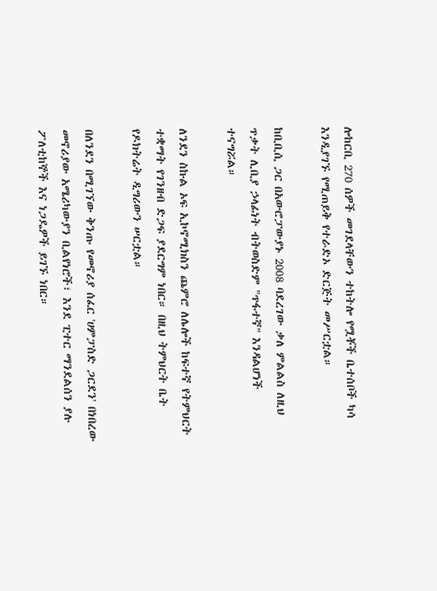ሎከርቢ 270 ሰዎች መገደላቸውን ተከትሎ የሟቾች ቤተሰቦች ካሳ እንዲያገኙ የሚጠይቅ የተራድኦ ድርጅት መሥርቷል።

ከቢቢሲ ጋር በአውሮፓውያኑ 2008 ባደረገው ቃለ ምልልስ ለዚህ ጥቃት ሊቢያ ኃላፊነት ብትወስድም "ጥፋተኛ" እንዳልሆነች ተናግሯል።

ለንደን ስኩል ኦፍ ኢኮኖሚክስን ጨምሮ ለሌሎች ከፍተኛ የትምህርት ተቋማት የገንዘብ ድጋፍ ያደርግም ነበር። በዚህ ትምህርት ቤት የዶክትሬት ዲግሪውን ሠርቷል።

በለንደን በሚገኘው ቅንጡ የመኖሪያ ሰፈር 'ሀምፓስድ ጋርደን' በነበረው መኖሪያው አሜሪካውያን ቢልየነሮች፣ እንደ ፒተር ማንደልሰን ያሉ ፖለቲከኞች እና ነጋዴዎች ይገኙ ነበር።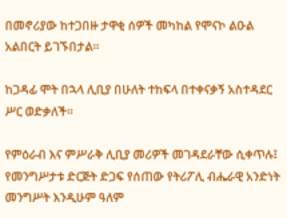በመኖሪያው ከተጋበዙ ታዋቂ ሰዎች መካከል የሞናኮ ልዑል አልበርት ይገኙበታል።

ከጋዳፊ ሞት በኋላ ሊቢያ በሁለት ተከፍላ በተቀናቃኝ አስተዳደር ሥር ወድቃለች።

የምዕራብ እና ምሥራቅ ሊቢያ መሪዎች መገዳደራቸው ሲቀጥሉ፤ የመንግሥታቱ ድርጅት ድጋፍ የሰጠው የትሪፖሊ ብሔራዊ አንድነት መንግሥት እንዲሁም ዓለም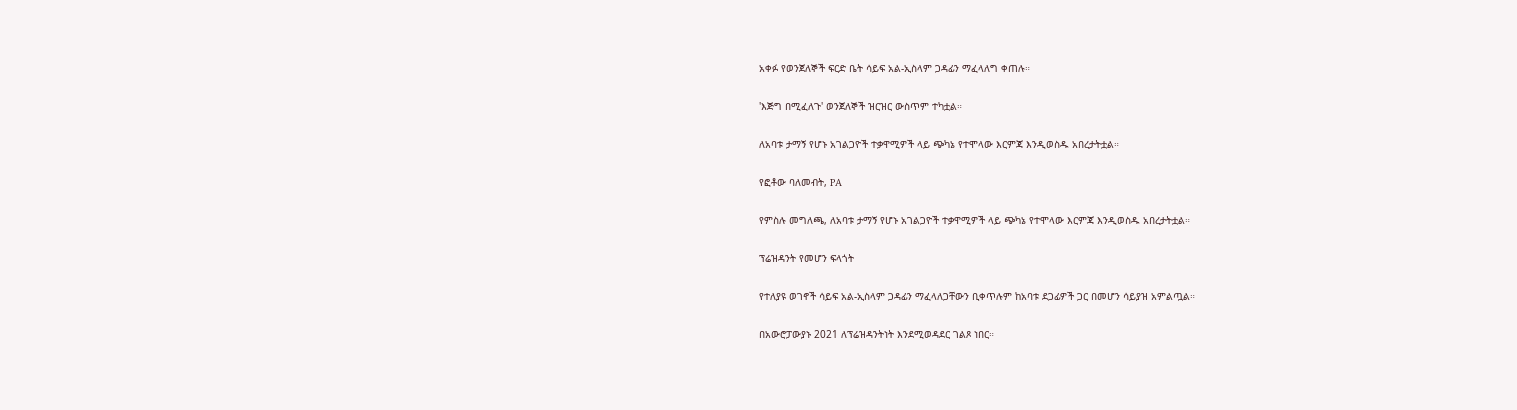አቀፉ የወንጀለኞች ፍርድ ቤት ሳይፍ አል-ኢስላም ጋዳፊን ማፈላለግ ቀጠሉ።

'እጅግ በሚፈለጉ' ወንጀለኞች ዝርዝር ውስጥም ተካቷል።

ለአባቱ ታማኝ የሆኑ አገልጋዮች ተቃዋሚዎች ላይ ጭካኔ የተሞላው እርምጃ እንዲወስዱ አበረታትቷል።

የፎቶው ባለመብት, PA

የምስሉ መግለጫ, ለአባቱ ታማኝ የሆኑ አገልጋዮች ተቃዋሚዎች ላይ ጭካኔ የተሞላው እርምጃ እንዲወስዱ አበረታትቷል።

ፕሬዝዳንት የመሆን ፍላጎት

የተለያዩ ወገኖች ሳይፍ አል-ኢስላም ጋዳፊን ማፈላለጋቸውን ቢቀጥሉም ከአባቱ ደጋፊዎች ጋር በመሆን ሳይያዝ አምልጧል።

በአውሮፓውያኑ 2021 ለፕሬዝዳንትነት እንደሚወዳደር ገልጾ ነበር።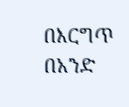በእርግጥ በአንድ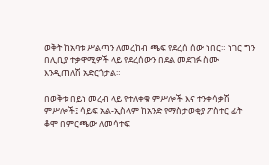ወቅት ከአባቱ ሥልጣን ለመረከብ ጫፍ የደረሰ ሰው ነበር። ነገር ግን በሊቢያ ተቃዋሚዎች ላይ የደረሰውን በደል መደገፉ ስሙ እንዲጠለሽ አድርጎታል።

በወቅቱ በይነ መረብ ላይ የተለቀቁ ምሥሎች እና ተንቀሳቃሽ ምሥሎች፤ ሳይፍ አል-ኢስላም ከአንድ የማስታወቂያ ፖስተር ፊት ቆሞ በምርጫው ለመሳተፍ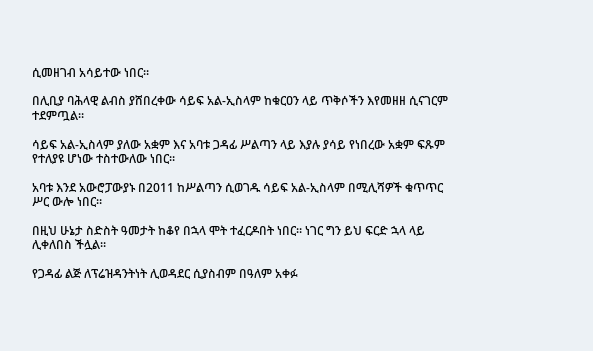ሲመዘገብ አሳይተው ነበር።

በሊቢያ ባሕላዊ ልብስ ያሸበረቀው ሳይፍ አል-ኢስላም ከቁርዐን ላይ ጥቅሶችን እየመዘዘ ሲናገርም ተደምጧል።

ሳይፍ አል-ኢስላም ያለው አቋም እና አባቱ ጋዳፊ ሥልጣን ላይ እያሉ ያሳይ የነበረው አቋም ፍጹም የተለያዩ ሆነው ተስተውለው ነበር።

አባቱ እንደ አውሮፓውያኑ በ2011 ከሥልጣን ሲወገዱ ሳይፍ አል-ኢስላም በሚሊሻዎች ቁጥጥር ሥር ውሎ ነበር።

በዚህ ሁኔታ ስድስት ዓመታት ከቆየ በኋላ ሞት ተፈርዶበት ነበር። ነገር ግን ይህ ፍርድ ኋላ ላይ ሊቀለበስ ችሏል።

የጋዳፊ ልጅ ለፕሬዝዳንትነት ሊወዳደር ሲያስብም በዓለም አቀፉ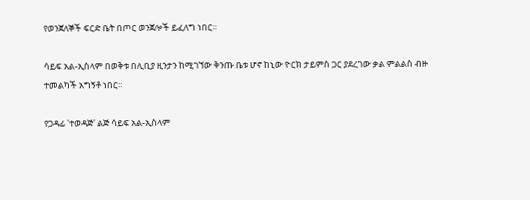የወንጀለኞች ፍርድ ቤት በጦር ወንጀሎች ይፈለግ ነበር።

ሳይፍ አል-ኢስላም በወቅቱ በሊቢያ ዚንታን ከሚገኘው ቅንጡ ቤቱ ሆኖ ከኒው ዮርክ ታይምስ ጋር ያደረገው ቃል ምልልስ ብዙ ተመልካች አግኝቶ ነበር።

የጋዳፊ 'ተወዳጅ' ልጅ ሳይፍ አል-ኢስላም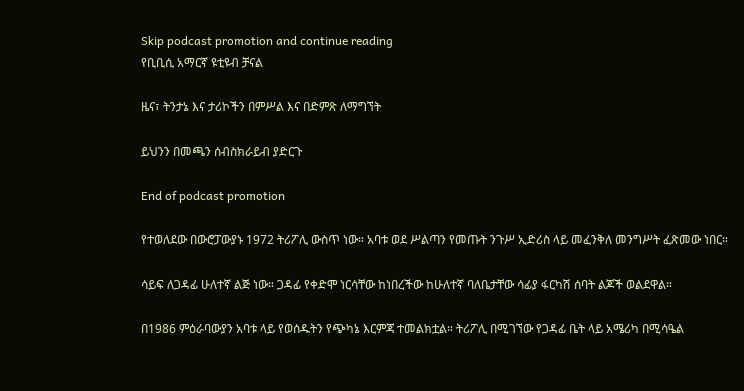Skip podcast promotion and continue reading
የቢቢሲ አማርኛ ዩቲዩብ ቻናል

ዜና፣ ትንታኔ እና ታሪኮችን በምሥል እና በድምጽ ለማግኘት

ይህንን በመጫን ሰብስክራይብ ያድርጉ

End of podcast promotion

የተወለደው በውሮፓውያኑ 1972 ትሪፖሊ ውስጥ ነው። አባቱ ወደ ሥልጣን የመጡት ንጉሥ ኢድሪስ ላይ መፈንቅለ መንግሥት ፈጽመው ነበር።

ሳይፍ ለጋዳፊ ሁለተኛ ልጅ ነው። ጋዳፊ የቀድሞ ነርሳቸው ከነበረችው ከሁለተኛ ባለቤታቸው ሳፊያ ፋርካሽ ሰባት ልጆች ወልደዋል።

በ1986 ምዕራባውያን አባቱ ላይ የወሰዱትን የጭካኔ እርምጃ ተመልክቷል። ትሪፖሊ በሚገኘው የጋዳፊ ቤት ላይ አሜሪካ በሚሳዔል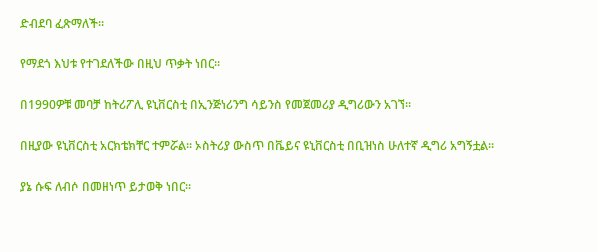ድብደባ ፈጽማለች።

የማደጎ እህቱ የተገደለችው በዚህ ጥቃት ነበር።

በ1990ዎቹ መባቻ ከትሪፖሊ ዩኒቨርስቲ በኢንጅነሪንግ ሳይንስ የመጀመሪያ ዲግሪውን አገኘ።

በዚያው ዩኒቨርስቲ አርክቴክቸር ተምሯል። ኦስትሪያ ውስጥ በቬይና ዩኒቨርስቲ በቢዝነስ ሁለተኛ ዲግሪ አግኝቷል።

ያኔ ሱፍ ለብሶ በመዘነጥ ይታወቅ ነበር።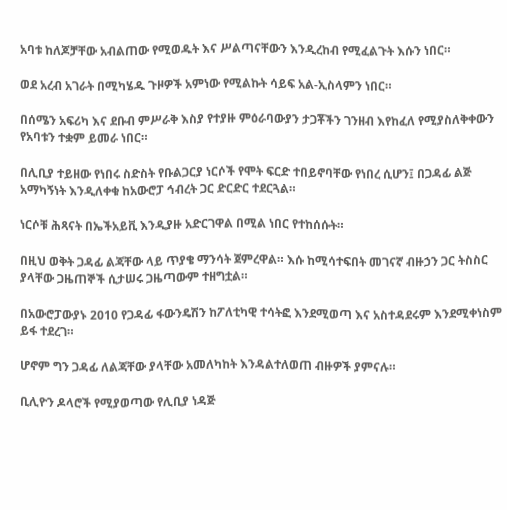አባቱ ከለጆቻቸው አብልጠው የሚወዱት እና ሥልጣናቸውን እንዲረከብ የሚፈልጉት እሱን ነበር።

ወደ አረብ አገራት በሚካሄዱ ጉዞዎች አምነው የሚልኩት ሳይፍ አል-ኢስላምን ነበር።

በሰሜን አፍሪካ እና ደቡብ ምሥራቅ እስያ የተያዙ ምዕራባውያን ታጋቾችን ገንዘብ እየከፈለ የሚያስለቅቀውን የአባቱን ተቋም ይመራ ነበር።

በሊቢያ ተይዘው የነበሩ ስድስት የቡልጋርያ ነርሶች የሞት ፍርድ ተበይኖባቸው የነበረ ሲሆን፤ በጋዳፊ ልጅ አማካኝነት እንዲለቀቁ ከአውሮፓ ኅብረት ጋር ድርድር ተደርጓል።

ነርሶቹ ሕጻናት በኤችአይቪ እንዲያዙ አድርገዋል በሚል ነበር የተከሰሱት።

በዚህ ወቅት ጋዳፊ ልጃቸው ላይ ጥያቄ ማንሳት ጀምረዋል። እሱ ከሚሳተፍበት መገናኛ ብዙኃን ጋር ትስስር ያላቸው ጋዜጠኞች ሲታሠሩ ጋዜጣውም ተዘግቷል።

በአውሮፓውያኑ 2010 የጋዳፊ ፋውንዴሽን ከፖለቲካዊ ተሳትፎ እንደሚወጣ እና አስተዳደሩም እንደሚቀነስም ይፋ ተደረገ።

ሆኖም ግን ጋዳፊ ለልጃቸው ያላቸው አመለካከት እንዳልተለወጠ ብዙዎች ያምናሉ።

ቢሊዮን ዶላሮች የሚያወጣው የሊቢያ ነዳጅ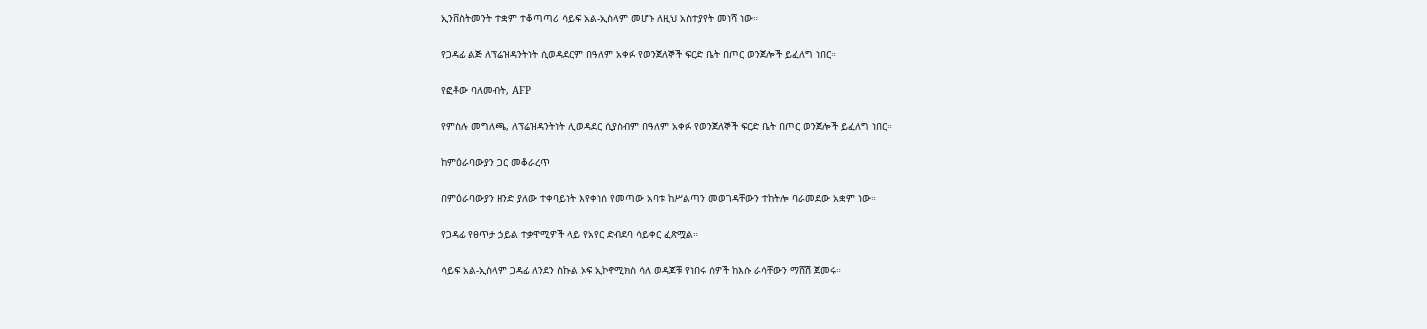ኢንቨስትመንት ተቋም ተቆጣጣሪ ሳይፍ አል-ኢስላም መሆኑ ለዚህ አስተያየት መነሻ ነው።

የጋዳፊ ልጅ ለፕሬዝዳንትነት ሲወዳደርም በዓለም አቀፉ የወንጀለኞች ፍርድ ቤት በጦር ወንጀሎች ይፈለግ ነበር።

የፎቶው ባለመብት, AFP

የምስሉ መግለጫ, ለፕሬዝዳንትነት ሊወዳደር ሲያስብም በዓለም አቀፉ የወንጀለኞች ፍርድ ቤት በጦር ወንጀሎች ይፈለግ ነበር።

ከምዕራባውያን ጋር መቆራረጥ

በምዕራባውያን ዘንድ ያለው ተቀባይነት እየቀነሰ የመጣው አባቱ ከሥልጣን መወገዳቸውን ተከትሎ ባራመደው አቋም ነው።

የጋዳፊ የፀጥታ ኃይል ተቃዋሚዎች ላይ የአየር ድብደባ ሳይቀር ፈጽሟል።

ሳይፍ አል-ኢስላም ጋዳፊ ለንደን ስኩል ኦፍ ኢኮኖሚክስ ሳለ ወዳጆቹ የነበሩ ሰዎች ከእሱ ራሳቸውን ማሸሽ ጀመሩ።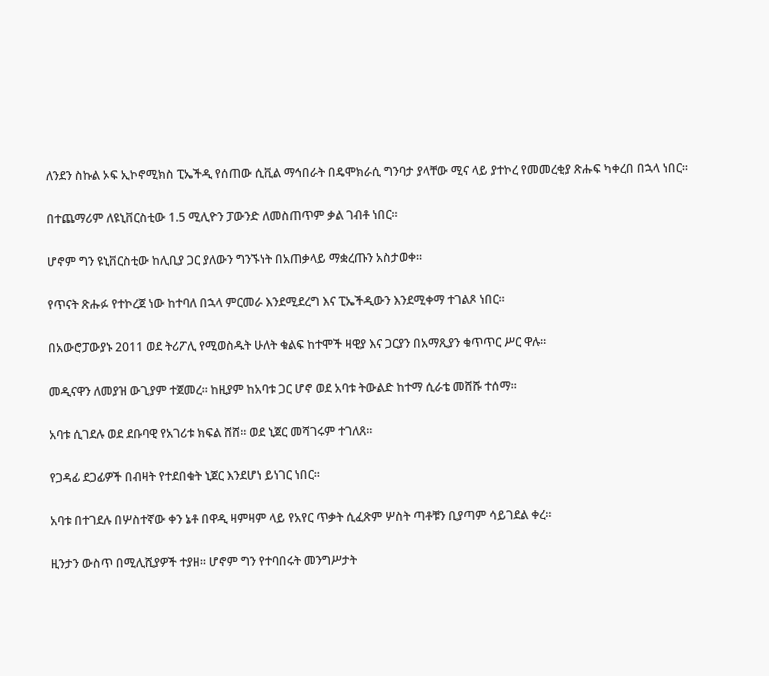ለንደን ስኩል ኦፍ ኢኮኖሚክስ ፒኤችዲ የሰጠው ሲቪል ማኅበራት በዴሞክራሲ ግንባታ ያላቸው ሚና ላይ ያተኮረ የመመረቂያ ጽሑፍ ካቀረበ በኋላ ነበር።

በተጨማሪም ለዩኒቨርስቲው 1.5 ሚሊዮን ፓውንድ ለመስጠጥም ቃል ገብቶ ነበር።

ሆኖም ግን ዩኒቨርስቲው ከሊቢያ ጋር ያለውን ግንኙነት በአጠቃላይ ማቋረጡን አስታወቀ።

የጥናት ጽሑፉ የተኮረጀ ነው ከተባለ በኋላ ምርመራ እንደሚደረግ እና ፒኤችዲውን እንደሚቀማ ተገልጾ ነበር።

በአውሮፓውያኑ 2011 ወደ ትሪፖሊ የሚወስዱት ሁለት ቁልፍ ከተሞች ዛዊያ እና ጋርያን በአማጺያን ቁጥጥር ሥር ዋሉ።

መዲናዋን ለመያዝ ውጊያም ተጀመረ። ከዚያም ከአባቱ ጋር ሆኖ ወደ አባቱ ትውልድ ከተማ ሲራቴ መሸሹ ተሰማ።

አባቱ ሲገደሉ ወደ ደቡባዊ የአገሪቱ ክፍል ሸሸ። ወደ ኒጀር መሻገሩም ተገለጸ።

የጋዳፊ ደጋፊዎች በብዛት የተደበቁት ኒጀር እንደሆነ ይነገር ነበር።

አባቱ በተገደሉ በሦስተኛው ቀን ኔቶ በዋዲ ዛምዛም ላይ የአየር ጥቃት ሲፈጽም ሦስት ጣቶቹን ቢያጣም ሳይገደል ቀረ።

ዚንታን ውስጥ በሚሊሺያዎች ተያዘ። ሆኖም ግን የተባበሩት መንግሥታት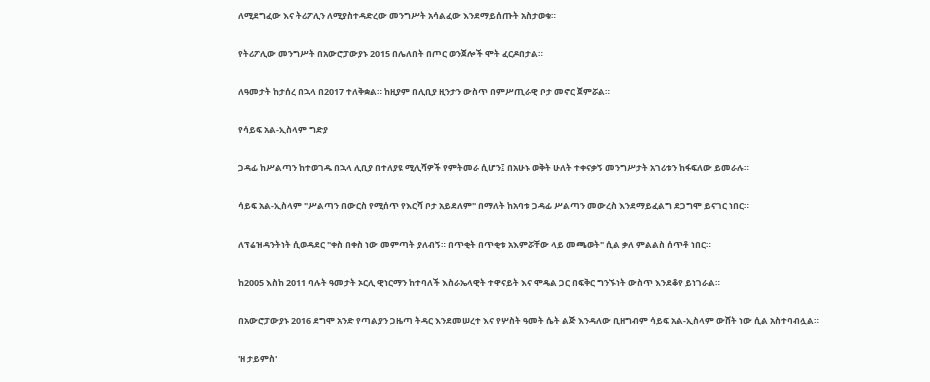ለሚደግፈው እና ትሪፖሊን ለሚያስተዳድረው መንግሥት አሳልፈው እንደማይሰጡት አስታወቁ።

የትሪፖሊው መንግሥት በአውሮፓውያኑ 2015 በሌለበት በጦር ወንጀሎች ሞት ፈርዶበታል።

ለዓመታት ከታሰረ በኋላ በ2017 ተለቅቋል። ከዚያም በሊቢያ ዚንታን ውስጥ በምሥጢራዊ ቦታ መኖር ጀምሯል።

የሳይፍ አል-ኢስላም ግድያ

ጋዳፊ ከሥልጣን ከተወገዱ በኋላ ሊቢያ በተለያዩ ሚሊሻዎች የምትመራ ሲሆን፤ በአሁኑ ወቅት ሁለት ተቀናቃኝ መንግሥታት አገሪቱን ከፋፍለው ይመራሉ።

ሳይፍ አል-ኢስላም "ሥልጣን በውርስ የሚሰጥ የእርሻ ቦታ አይደለም" በማለት ከአባቱ ጋዳፊ ሥልጣን መውረስ እንደማይፈልግ ደጋግሞ ይናገር ነበር።

ለፕሬዝዳንትነት ሲወዳደር "ቀስ በቀስ ነው መምጣት ያለብኝ። በጥቂት በጥቂቱ አእምሯቸው ላይ መጫወት" ሲል ቃለ ምልልስ ሰጥቶ ነበር።

ከ2005 እስከ 2011 ባሉት ዓመታት ኦርሊ ዊነርማን ከተባለች እስራኤላዊት ተዋናይት እና ሞዴል ጋር በፍቅር ግንኙነት ውስጥ እንደቆየ ይነገራል።

በአውሮፓውያኑ 2016 ደግሞ አንድ የጣልያን ጋዜጣ ትዳር እንደመሠረተ እና የሦስት ዓመት ሴት ልጅ እንዳለው ቢዘግብም ሳይፍ አል-ኢስላም ውሸት ነው ሲል አስተባብሏል።

'ዘ ታይምስ'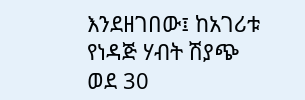እንደዘገበው፤ ከአገሪቱ የነዳጅ ሃብት ሽያጭ ወደ 30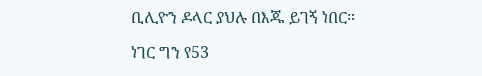ቢሊዮን ዶላር ያህሉ በእጁ ይገኝ ነበር።

ነገር ግን የ53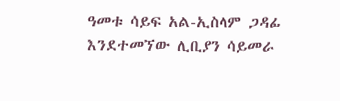ዓመቱ ሳይፍ አል-ኢስላም ጋዳፊ እንደተመኘው ሊቢያን ሳይመራ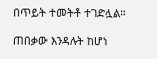በጥይት ተመትቶ ተገድሏል።

ጠበቃው እንዳሉት ከሆነ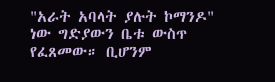"አራት አባላት ያሉት ኮማንዶ" ነው ግድያውን ቤቱ ውስጥ የፈጸመው። ቢሆንም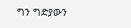ግን ግድያውን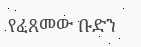የፈጸመው ቡድን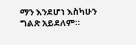ማን እንደሆነ እስካሁን ግልጽ አይደለም።